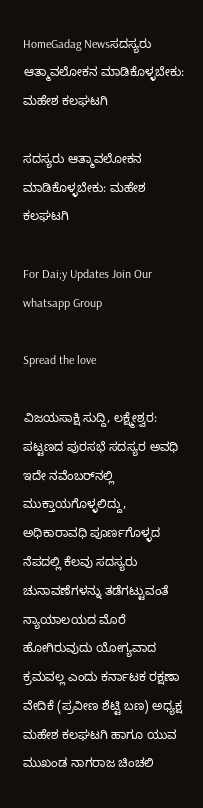HomeGadag Newsಸದಸ್ಯರು ಆತ್ಮಾವಲೋಕನ ಮಾಡಿಕೊಳ್ಳಬೇಕು: ಮಹೇಶ ಕಲಘಟಗಿ

ಸದಸ್ಯರು ಆತ್ಮಾವಲೋಕನ ಮಾಡಿಕೊಳ್ಳಬೇಕು: ಮಹೇಶ ಕಲಘಟಗಿ

For Dai;y Updates Join Our whatsapp Group

Spread the love

ವಿಜಯಸಾಕ್ಷಿ ಸುದ್ದಿ, ಲಕ್ಷ್ಮೇಶ್ವರ: ಪಟ್ಟಣದ ಪುರಸಭೆ ಸದಸ್ಯರ ಅವಧಿ ಇದೇ ನವೆಂಬರ್‌ನಲ್ಲಿ ಮುಕ್ತಾಯಗೊಳ್ಳಲಿದ್ದು, ಅಧಿಕಾರಾವಧಿ ಪೂರ್ಣಗೊಳ್ಳದ ನೆಪದಲ್ಲಿ ಕೆಲವು ಸದಸ್ಯರು ಚುನಾವಣೆಗಳನ್ನು ತಡೆಗಟ್ಟುವಂತೆ ನ್ಯಾಯಾಲಯದ ಮೊರೆ ಹೋಗಿರುವುದು ಯೋಗ್ಯವಾದ ಕ್ರಮವಲ್ಲ ಎಂದು ಕರ್ನಾಟಕ ರಕ್ಷಣಾ ವೇದಿಕೆ (ಪ್ರವೀಣ ಶೆಟ್ಟಿ ಬಣ) ಅಧ್ಯಕ್ಷ ಮಹೇಶ ಕಲಘಟಗಿ ಹಾಗೂ ಯುವ ಮುಖಂಡ ನಾಗರಾಜ ಚಿಂಚಲಿ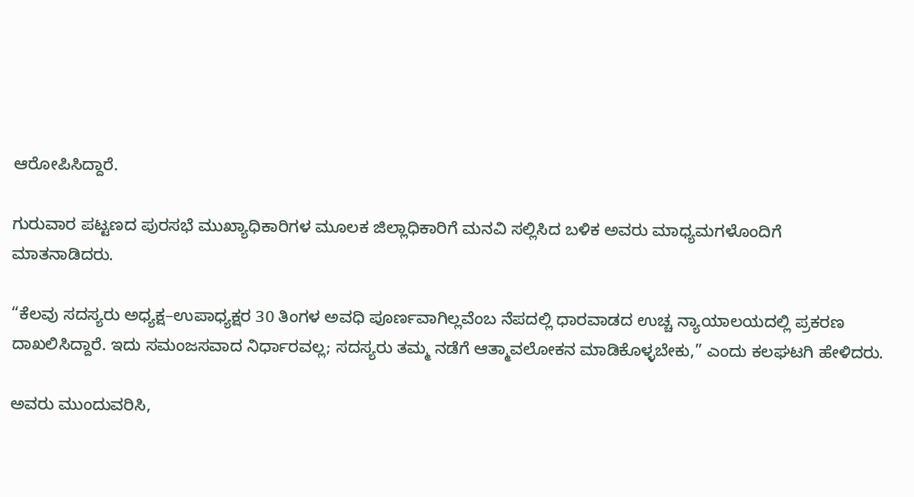ಆರೋಪಿಸಿದ್ದಾರೆ.

ಗುರುವಾರ ಪಟ್ಟಣದ ಪುರಸಭೆ ಮುಖ್ಯಾಧಿಕಾರಿಗಳ ಮೂಲಕ ಜಿಲ್ಲಾಧಿಕಾರಿಗೆ ಮನವಿ ಸಲ್ಲಿಸಿದ ಬಳಿಕ ಅವರು ಮಾಧ್ಯಮಗಳೊಂದಿಗೆ ಮಾತನಾಡಿದರು.

“ಕೆಲವು ಸದಸ್ಯರು ಅಧ್ಯಕ್ಷ–ಉಪಾಧ್ಯಕ್ಷರ 30 ತಿಂಗಳ ಅವಧಿ ಪೂರ್ಣವಾಗಿಲ್ಲವೆಂಬ ನೆಪದಲ್ಲಿ ಧಾರವಾಡದ ಉಚ್ಚ ನ್ಯಾಯಾಲಯದಲ್ಲಿ ಪ್ರಕರಣ ದಾಖಲಿಸಿದ್ದಾರೆ. ಇದು ಸಮಂಜಸವಾದ ನಿರ್ಧಾರವಲ್ಲ; ಸದಸ್ಯರು ತಮ್ಮ ನಡೆಗೆ ಆತ್ಮಾವಲೋಕನ ಮಾಡಿಕೊಳ್ಳಬೇಕು,” ಎಂದು ಕಲಘಟಗಿ ಹೇಳಿದರು.

ಅವರು ಮುಂದುವರಿಸಿ,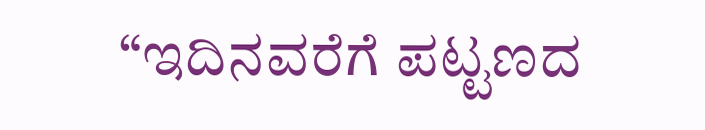“ಇದಿನವರೆಗೆ ಪಟ್ಟಣದ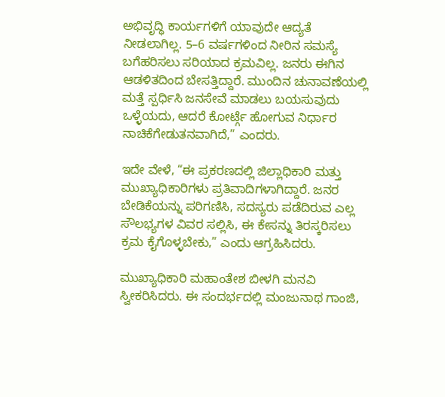ಅಭಿವೃದ್ಧಿ ಕಾರ್ಯಗಳಿಗೆ ಯಾವುದೇ ಆದ್ಯತೆ ನೀಡಲಾಗಿಲ್ಲ. 5–6 ವರ್ಷಗಳಿಂದ ನೀರಿನ ಸಮಸ್ಯೆ ಬಗೆಹರಿಸಲು ಸರಿಯಾದ ಕ್ರಮವಿಲ್ಲ. ಜನರು ಈಗಿನ ಆಡಳಿತದಿಂದ ಬೇಸತ್ತಿದ್ದಾರೆ. ಮುಂದಿನ ಚುನಾವಣೆಯಲ್ಲಿ ಮತ್ತೆ ಸ್ಪರ್ಧಿಸಿ ಜನಸೇವೆ ಮಾಡಲು ಬಯಸುವುದು ಒಳ್ಳೆಯದು, ಆದರೆ ಕೋರ್ಟ್ಗೆ ಹೋಗುವ ನಿರ್ಧಾರ ನಾಚಿಕೆಗೇಡುತನವಾಗಿದೆ,” ಎಂದರು.

ಇದೇ ವೇಳೆ, “ಈ ಪ್ರಕರಣದಲ್ಲಿ ಜಿಲ್ಲಾಧಿಕಾರಿ ಮತ್ತು ಮುಖ್ಯಾಧಿಕಾರಿಗಳು ಪ್ರತಿವಾದಿಗಳಾಗಿದ್ದಾರೆ. ಜನರ ಬೇಡಿಕೆಯನ್ನು ಪರಿಗಣಿಸಿ, ಸದಸ್ಯರು ಪಡೆದಿರುವ ಎಲ್ಲ ಸೌಲಭ್ಯಗಳ ವಿವರ ಸಲ್ಲಿಸಿ, ಈ ಕೇಸನ್ನು ತಿರಸ್ಕರಿಸಲು ಕ್ರಮ ಕೈಗೊಳ್ಳಬೇಕು,” ಎಂದು ಆಗ್ರಹಿಸಿದರು.

ಮುಖ್ಯಾಧಿಕಾರಿ ಮಹಾಂತೇಶ ಬೀಳಗಿ ಮನವಿ ಸ್ವೀಕರಿಸಿದರು. ಈ ಸಂದರ್ಭದಲ್ಲಿ ಮಂಜುನಾಥ ಗಾಂಜಿ,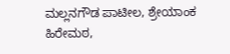ಮಲ್ಲನಗೌಡ ಪಾಟೀಲ, ಶ್ರೇಯಾಂಕ ಹಿರೇಮಠ,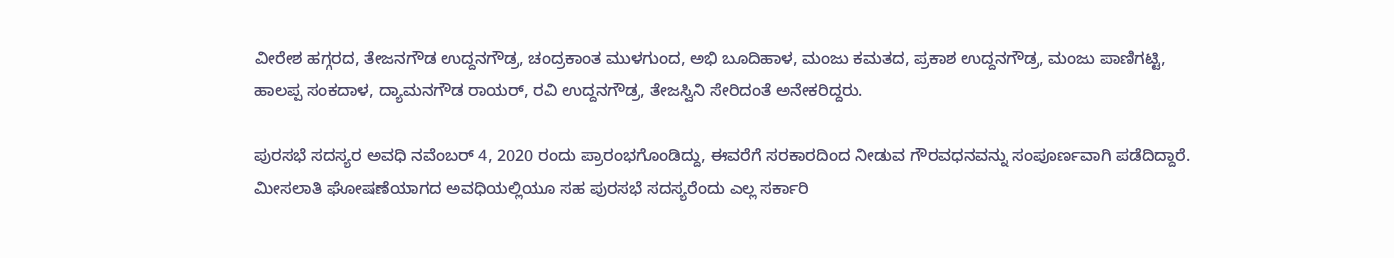ವೀರೇಶ ಹಗ್ಗರದ, ತೇಜನಗೌಡ ಉದ್ದನಗೌಡ್ರ, ಚಂದ್ರಕಾಂತ ಮುಳಗುಂದ, ಅಭಿ ಬೂದಿಹಾಳ, ಮಂಜು ಕಮತದ, ಪ್ರಕಾಶ ಉದ್ದನಗೌಡ್ರ, ಮಂಜು ಪಾಣಿಗಟ್ಟಿ, ಹಾಲಪ್ಪ ಸಂಕದಾಳ, ದ್ಯಾಮನಗೌಡ ರಾಯರ್, ರವಿ ಉದ್ದನಗೌಡ್ರ, ತೇಜಸ್ವಿನಿ ಸೇರಿದಂತೆ ಅನೇಕರಿದ್ದರು.

ಪುರಸಭೆ ಸದಸ್ಯರ ಅವಧಿ ನವೆಂಬರ್ 4, 2020 ರಂದು ಪ್ರಾರಂಭಗೊಂಡಿದ್ದು, ಈವರೆಗೆ ಸರಕಾರದಿಂದ ನೀಡುವ ಗೌರವಧನವನ್ನು ಸಂಪೂರ್ಣವಾಗಿ ಪಡೆದಿದ್ದಾರೆ. ಮೀಸಲಾತಿ ಘೋಷಣೆಯಾಗದ ಅವಧಿಯಲ್ಲಿಯೂ ಸಹ ಪುರಸಭೆ ಸದಸ್ಯರೆಂದು ಎಲ್ಲ ಸರ್ಕಾರಿ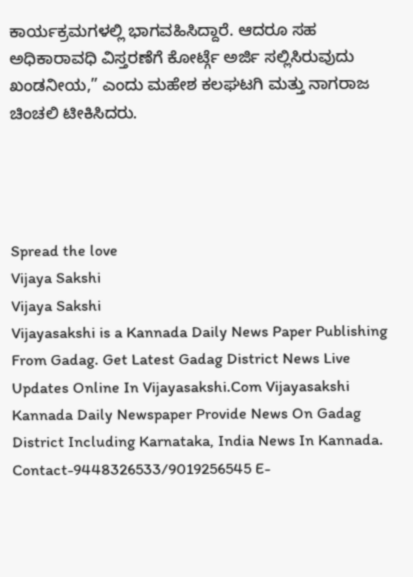ಕಾರ್ಯಕ್ರಮಗಳಲ್ಲಿ ಭಾಗವಹಿಸಿದ್ದಾರೆ. ಆದರೂ ಸಹ ಅಧಿಕಾರಾವಧಿ ವಿಸ್ತರಣೆಗೆ ಕೋರ್ಟ್ಗೆ ಅರ್ಜಿ ಸಲ್ಲಿಸಿರುವುದು ಖಂಡನೀಯ,” ಎಂದು ಮಹೇಶ ಕಲಘಟಗಿ ಮತ್ತು ನಾಗರಾಜ ಚಿಂಚಲಿ ಟೀಕಿಸಿದರು.




Spread the love
Vijaya Sakshi
Vijaya Sakshi
Vijayasakshi is a Kannada Daily News Paper Publishing From Gadag. Get Latest Gadag District News Live Updates Online In Vijayasakshi.Com Vijayasakshi Kannada Daily Newspaper Provide News On Gadag District Including Karnataka, India News In Kannada. Contact-9448326533/9019256545 E-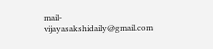mail-vijayasakshidaily@gmail.com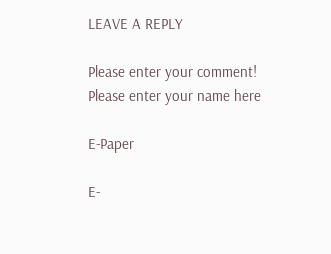LEAVE A REPLY

Please enter your comment!
Please enter your name here

E-Paper

E-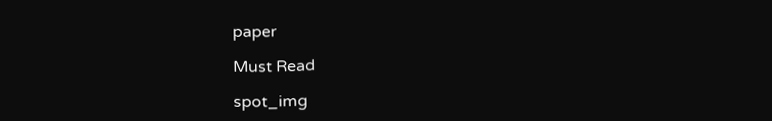paper

Must Read

spot_img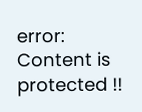error: Content is protected !!